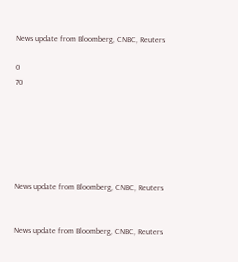News update from Bloomberg, CNBC, Reuters

0
70






News update from Bloomberg, CNBC, Reuters


News update from Bloomberg, CNBC, Reuters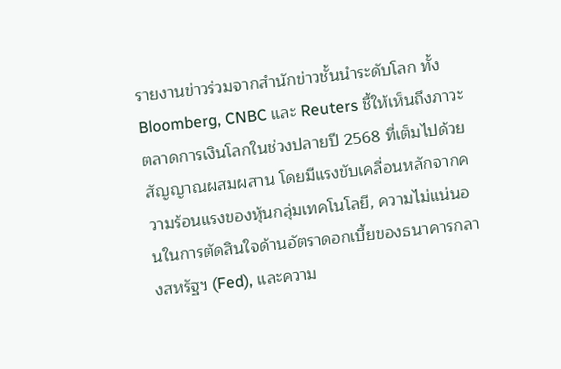รายงานข่าวร่วมจากสำนักข่าวชั้นนำระดับโลก ทั้ง Bloomberg, CNBC และ Reuters ชี้ให้เห็นถึงภาวะตลาดการเงินโลกในช่วงปลายปี 2568 ที่เต็มไปด้วยสัญญาณผสมผสาน โดยมีแรงขับเคลื่อนหลักจากความร้อนแรงของหุ้นกลุ่มเทคโนโลยี, ความไม่แน่นอนในการตัดสินใจด้านอัตราดอกเบี้ยของธนาคารกลางสหรัฐฯ (Fed), และความ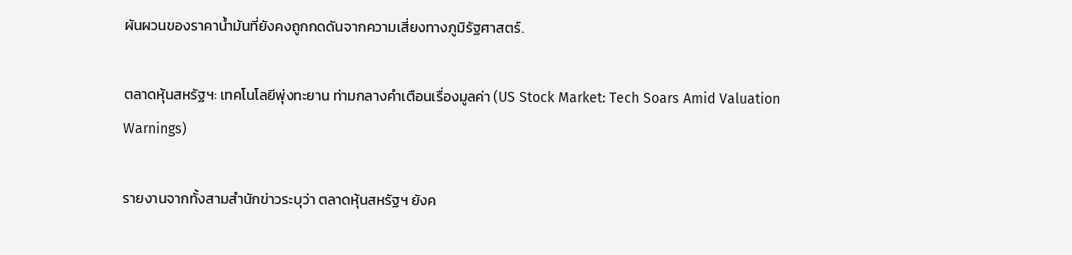ผันผวนของราคาน้ำมันที่ยังคงถูกกดดันจากความเสี่ยงทางภูมิรัฐศาสตร์.

ตลาดหุ้นสหรัฐฯ: เทคโนโลยีพุ่งทะยาน ท่ามกลางคำเตือนเรื่องมูลค่า (US Stock Market: Tech Soars Amid Valuation Warnings)

รายงานจากทั้งสามสำนักข่าวระบุว่า ตลาดหุ้นสหรัฐฯ ยังค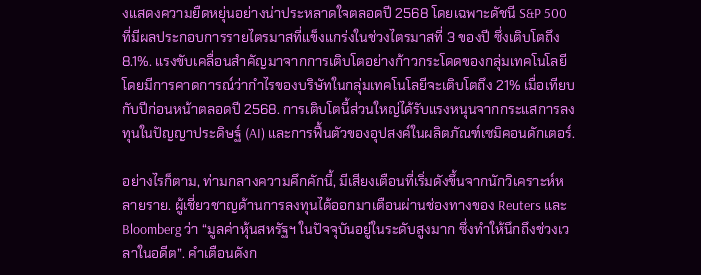งแสดงความยืดหยุ่นอย่างน่าประหลาดใจตลอดปี 2568 โดยเฉพาะดัชนี S&P 500 ที่มีผลประกอบการรายไตรมาสที่แข็งแกร่งในช่วงไตรมาสที่ 3 ของปี ซึ่งเติบโตถึง 8.1%. แรงขับเคลื่อนสำคัญมาจากการเติบโตอย่างก้าวกระโดดของกลุ่มเทคโนโลยี โดยมีการคาดการณ์ว่ากำไรของบริษัทในกลุ่มเทคโนโลยีจะเติบโตถึง 21% เมื่อเทียบกับปีก่อนหน้าตลอดปี 2568. การเติบโตนี้ส่วนใหญ่ได้รับแรงหนุนจากกระแสการลงทุนในปัญญาประดิษฐ์ (AI) และการฟื้นตัวของอุปสงค์ในผลิตภัณฑ์เซมิคอนดักเตอร์.

อย่างไรก็ตาม, ท่ามกลางความคึกคักนี้, มีเสียงเตือนที่เริ่มดังขึ้นจากนักวิเคราะห์หลายราย. ผู้เชี่ยวชาญด้านการลงทุนได้ออกมาเตือนผ่านช่องทางของ Reuters และ Bloomberg ว่า “มูลค่าหุ้นสหรัฐฯ ในปัจจุบันอยู่ในระดับสูงมาก ซึ่งทำให้นึกถึงช่วงเวลาในอดีต”. คำเตือนดังก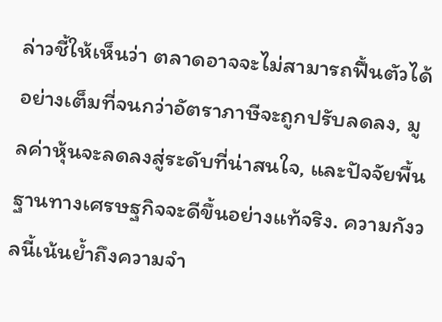ล่าวชี้ให้เห็นว่า ตลาดอาจจะไม่สามารถฟื้นตัวได้อย่างเต็มที่จนกว่าอัตราภาษีจะถูกปรับลดลง, มูลค่าหุ้นจะลดลงสู่ระดับที่น่าสนใจ, และปัจจัยพื้นฐานทางเศรษฐกิจจะดีขึ้นอย่างแท้จริง. ความกังวลนี้เน้นย้ำถึงความจำ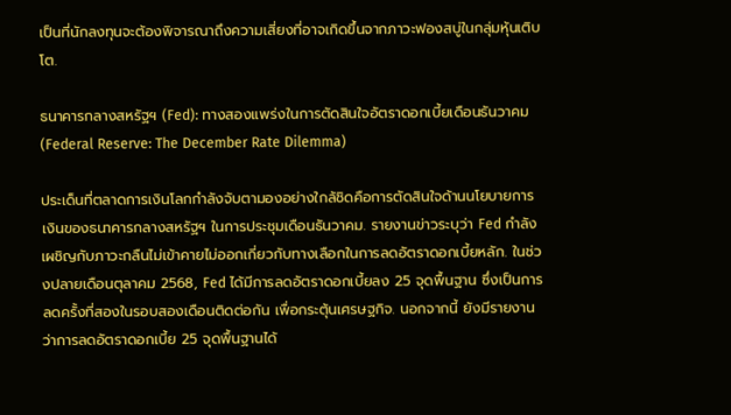เป็นที่นักลงทุนจะต้องพิจารณาถึงความเสี่ยงที่อาจเกิดขึ้นจากภาวะฟองสบู่ในกลุ่มหุ้นเติบโต.

ธนาคารกลางสหรัฐฯ (Fed): ทางสองแพร่งในการตัดสินใจอัตราดอกเบี้ยเดือนธันวาคม (Federal Reserve: The December Rate Dilemma)

ประเด็นที่ตลาดการเงินโลกกำลังจับตามองอย่างใกล้ชิดคือการตัดสินใจด้านนโยบายการเงินของธนาคารกลางสหรัฐฯ ในการประชุมเดือนธันวาคม. รายงานข่าวระบุว่า Fed กำลังเผชิญกับภาวะกลืนไม่เข้าคายไม่ออกเกี่ยวกับทางเลือกในการลดอัตราดอกเบี้ยหลัก. ในช่วงปลายเดือนตุลาคม 2568, Fed ได้มีการลดอัตราดอกเบี้ยลง 25 จุดพื้นฐาน ซึ่งเป็นการลดครั้งที่สองในรอบสองเดือนติดต่อกัน เพื่อกระตุ้นเศรษฐกิจ. นอกจากนี้ ยังมีรายงานว่าการลดอัตราดอกเบี้ย 25 จุดพื้นฐานได้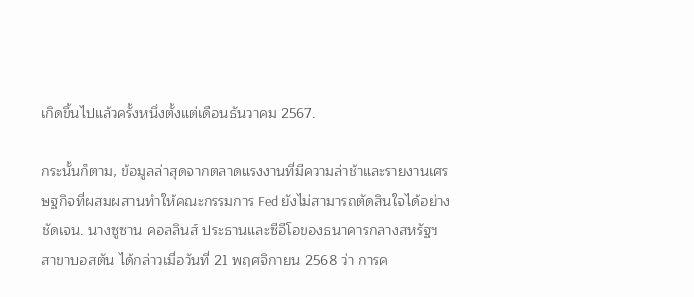เกิดขึ้นไปแล้วครั้งหนึ่งตั้งแต่เดือนธันวาคม 2567.

กระนั้นก็ตาม, ข้อมูลล่าสุดจากตลาดแรงงานที่มีความล่าช้าและรายงานเศรษฐกิจที่ผสมผสานทำให้คณะกรรมการ Fed ยังไม่สามารถตัดสินใจได้อย่างชัดเจน. นางซูซาน คอลลินส์ ประธานและซีอีโอของธนาคารกลางสหรัฐฯ สาขาบอสตัน ได้กล่าวเมื่อวันที่ 21 พฤศจิกายน 2568 ว่า การค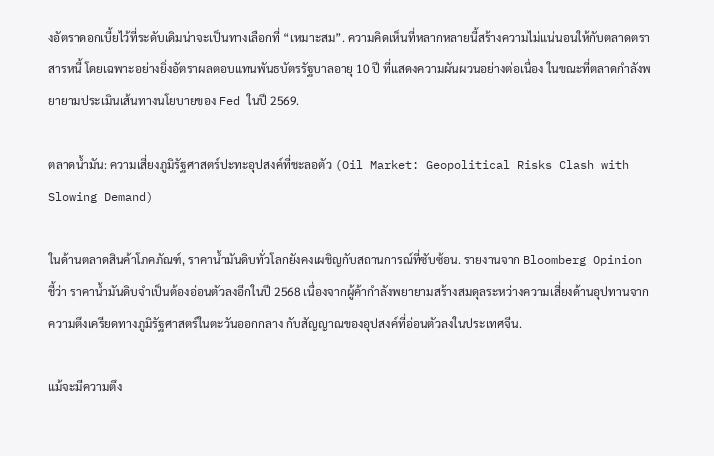งอัตราดอกเบี้ยไว้ที่ระดับเดิมน่าจะเป็นทางเลือกที่ “เหมาะสม”. ความคิดเห็นที่หลากหลายนี้สร้างความไม่แน่นอนให้กับตลาดตราสารหนี้ โดยเฉพาะอย่างยิ่งอัตราผลตอบแทนพันธบัตรรัฐบาลอายุ 10 ปี ที่แสดงความผันผวนอย่างต่อเนื่อง ในขณะที่ตลาดกำลังพยายามประเมินเส้นทางนโยบายของ Fed ในปี 2569.

ตลาดน้ำมัน: ความเสี่ยงภูมิรัฐศาสตร์ปะทะอุปสงค์ที่ชะลอตัว (Oil Market: Geopolitical Risks Clash with Slowing Demand)

ในด้านตลาดสินค้าโภคภัณฑ์, ราคาน้ำมันดิบทั่วโลกยังคงเผชิญกับสถานการณ์ที่ซับซ้อน. รายงานจาก Bloomberg Opinion ชี้ว่า ราคาน้ำมันดิบจำเป็นต้องอ่อนตัวลงอีกในปี 2568 เนื่องจากผู้ค้ากำลังพยายามสร้างสมดุลระหว่างความเสี่ยงด้านอุปทานจากความตึงเครียดทางภูมิรัฐศาสตร์ในตะวันออกกลาง กับสัญญาณของอุปสงค์ที่อ่อนตัวลงในประเทศจีน.

แม้จะมีความตึง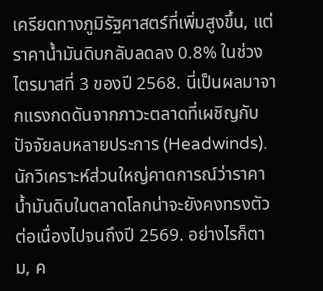เครียดทางภูมิรัฐศาสตร์ที่เพิ่มสูงขึ้น, แต่ราคาน้ำมันดิบกลับลดลง 0.8% ในช่วงไตรมาสที่ 3 ของปี 2568. นี่เป็นผลมาจากแรงกดดันจากภาวะตลาดที่เผชิญกับปัจจัยลบหลายประการ (Headwinds). นักวิเคราะห์ส่วนใหญ่คาดการณ์ว่าราคาน้ำมันดิบในตลาดโลกน่าจะยังคงทรงตัวต่อเนื่องไปจนถึงปี 2569. อย่างไรก็ตาม, ค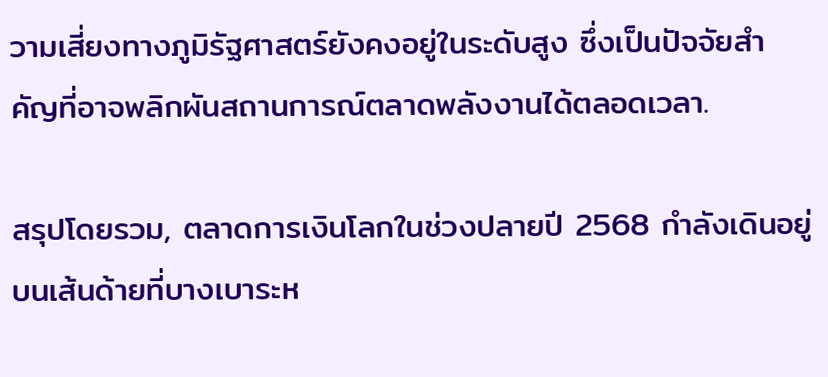วามเสี่ยงทางภูมิรัฐศาสตร์ยังคงอยู่ในระดับสูง ซึ่งเป็นปัจจัยสำคัญที่อาจพลิกผันสถานการณ์ตลาดพลังงานได้ตลอดเวลา.

สรุปโดยรวม, ตลาดการเงินโลกในช่วงปลายปี 2568 กำลังเดินอยู่บนเส้นด้ายที่บางเบาระห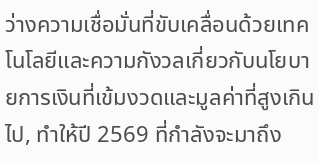ว่างความเชื่อมั่นที่ขับเคลื่อนด้วยเทคโนโลยีและความกังวลเกี่ยวกับนโยบายการเงินที่เข้มงวดและมูลค่าที่สูงเกินไป, ทำให้ปี 2569 ที่กำลังจะมาถึง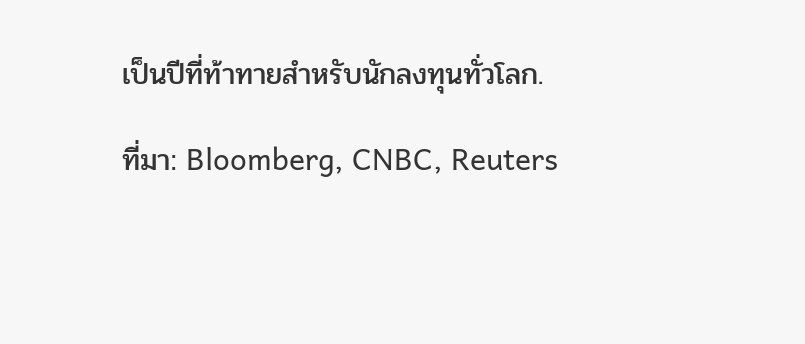เป็นปีที่ท้าทายสำหรับนักลงทุนทั่วโลก.

ที่มา: Bloomberg, CNBC, Reuters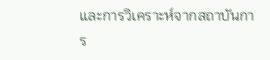และการวิเคราะห์จากสถาบันการ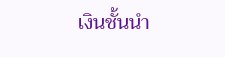เงินชั้นนำ